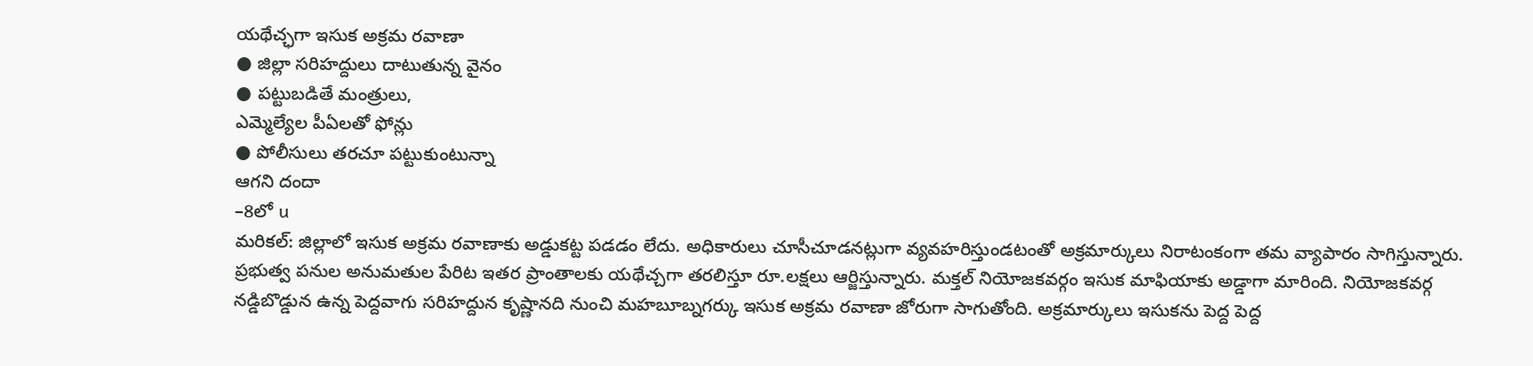యథేచ్ఛగా ఇసుక అక్రమ రవాణా
● జిల్లా సరిహద్దులు దాటుతున్న వైనం
● పట్టుబడితే మంత్రులు,
ఎమ్మెల్యేల పీఏలతో ఫోన్లు
● పోలీసులు తరచూ పట్టుకుంటున్నా
ఆగని దందా
–8లో u
మరికల్: జిల్లాలో ఇసుక అక్రమ రవాణాకు అడ్డుకట్ట పడడం లేదు. అధికారులు చూసీచూడనట్లుగా వ్యవహరిస్తుండటంతో అక్రమార్కులు నిరాటంకంగా తమ వ్యాపారం సాగిస్తున్నారు. ప్రభుత్వ పనుల అనుమతుల పేరిట ఇతర ప్రాంతాలకు యథేచ్చగా తరలిస్తూ రూ.లక్షలు ఆర్జిస్తున్నారు. మక్తల్ నియోజకవర్గం ఇసుక మాఫియాకు అడ్డాగా మారింది. నియోజకవర్గ నడ్డిబొడ్డున ఉన్న పెద్దవాగు సరిహద్దున కృష్ణానది నుంచి మహబూబ్నగర్కు ఇసుక అక్రమ రవాణా జోరుగా సాగుతోంది. అక్రమార్కులు ఇసుకను పెద్ద పెద్ద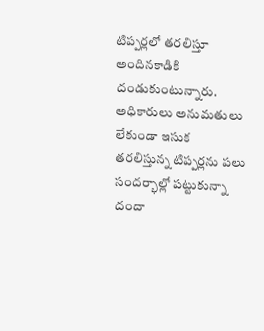టిప్పర్లలో తరలిస్తూ అందినకాడికి దండుకుంటున్నారు. అధికారులు అనుమతులు లేకుండా ఇసుక తరలిస్తున్న టిప్పర్లను పలు సందర్భాల్లో పట్టుకున్నా దందా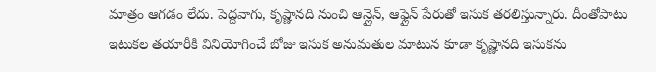మాత్రం ఆగడం లేదు. పెద్దవాగు, కృష్ణానది నుంచి ఆన్లైన్, ఆఫ్లైన్ పేరుతో ఇసుక తరలిస్తున్నారు. దీంతోపాటు ఇటుకల తయారీకి వినియోగించే బోజు ఇసుక అనుమతుల మాటున కూడా కృష్ణానది ఇసుకను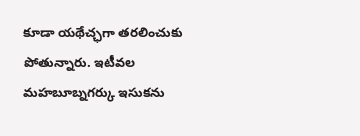కూడా యథేచ్ఛగా తరలించుకు పోతున్నారు. ఇటీవల మహబూబ్నగర్కు ఇసుకను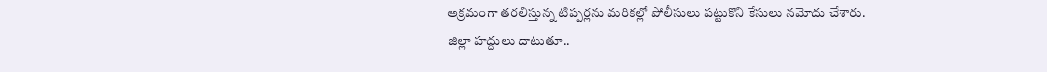అక్రమంగా తరలిస్తున్న టిప్పర్లను మరికల్లో పోలీసులు పట్టుకొని కేసులు నమోదు చేశారు.
జిల్లా హద్దులు దాటుతూ..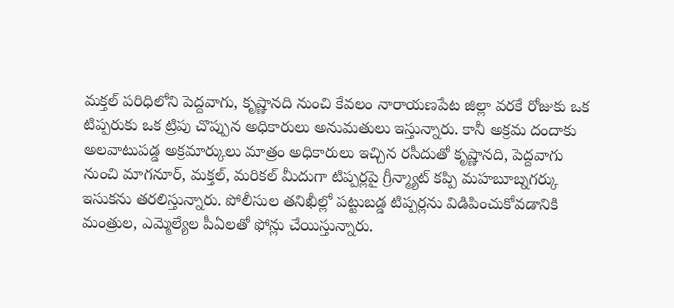మక్తల్ పరిధిలోని పెద్దవాగు, కృష్ణానది నుంచి కేవలం నారాయణపేట జిల్లా వరకే రోజుకు ఒక టిప్పరుకు ఒక ట్రిపు చొప్పున అధికారులు అనుమతులు ఇస్తున్నారు. కానీ అక్రమ దందాకు అలవాటుపడ్డ అక్రమార్కులు మాత్రం అధికారులు ఇచ్చిన రసీదుతో కృష్ణానది, పెద్దవాగు నుంచి మాగనూర్, మక్తల్, మరికల్ మీదుగా టిప్పర్లపై గ్రీన్మ్యాట్ కప్పి మహబూబ్నగర్కు ఇసుకను తరలిస్తున్నారు. పోలీసుల తనిఖీల్లో పట్టుబడ్డ టిప్పర్లను విడిపించుకోవడానికి మంత్రుల, ఎమ్మెల్యేల పీఏలతో ఫోన్లు చేయిస్తున్నారు.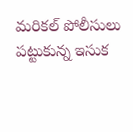మరికల్ పోలీసులు పట్టుకున్న ఇసుక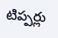టిప్పర్లు